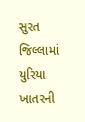સુરત જિલ્લામાં યુરિયા ખાતરની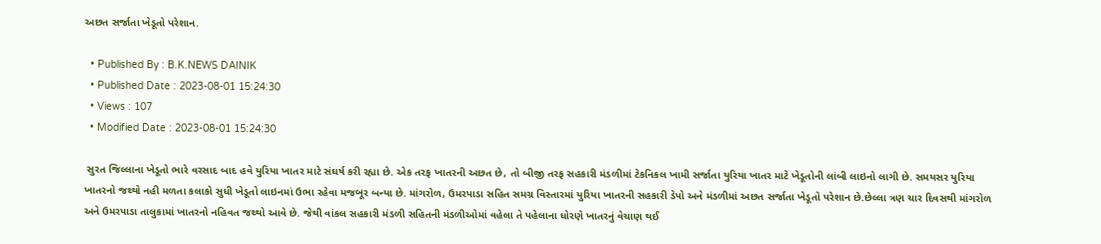અછત સર્જાતા ખેડૂતો પરેશાન.

  • Published By : B.K.NEWS DAINIK
  • Published Date : 2023-08-01 15:24:30
  • Views : 107
  • Modified Date : 2023-08-01 15:24:30

 સુરત જિલ્લાના ખેડૂતો ભારે વરસાદ બાદ હવે યુરિયા ખાતર માટે સંઘર્ષ કરી રહ્યા છે. એક તરફ ખાતરની અછત છે, તો બીજી તરફ સહકારી મંડળીમાં ટેકનિકલ ખામી સર્જાતા યુરિયા ખાતર માટે ખેડૂતોની લાંબી લાઇનો લાગી છે. સમયસર યુરિયા ખાતરનો જથ્થો નહી મળતા કલાકો સુધી ખેડૂતો લાઇનમાં ઉભા રહેવા મજબૂર બન્યા છે. માંગરોળ, ઉમરપાડા સહિત સમગ્ર વિસ્તારમાં યુરિયા ખાતરની સહકારી ડેપો અને મંડળીમાં અછત સર્જાતા ખેડૂતો પરેશાન છે.છેલ્લા ત્રણ ચાર દિવસથી માંગરોળ અને ઉમરપાડા તાલુકામાં ખાતરનો નહિવત જથ્થો આવે છે. જેથી વાંકલ સહકારી મંડળી સહિતની મંડળીઓમાં વહેલા તે પહેલાના ધોરણે ખાતરનું વેચાણ થઈ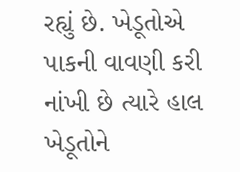રહ્યું છે. ખેડૂતોએ પાકની વાવણી કરી નાંખી છે ત્યારે હાલ ખેડૂતોને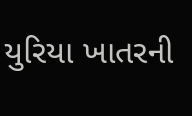યુરિયા ખાતરની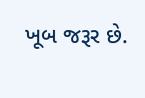ખૂબ જરૂર છે.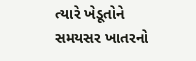ત્યારે ખેડૂતોને સમયસર ખાતરનો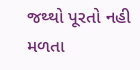જથ્થો પૂરતો નહી મળતા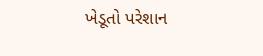ખેડૂતો પરેશાન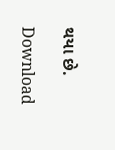થયા છે.

Download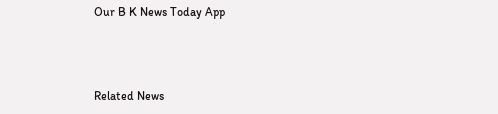Our B K News Today App



Related News